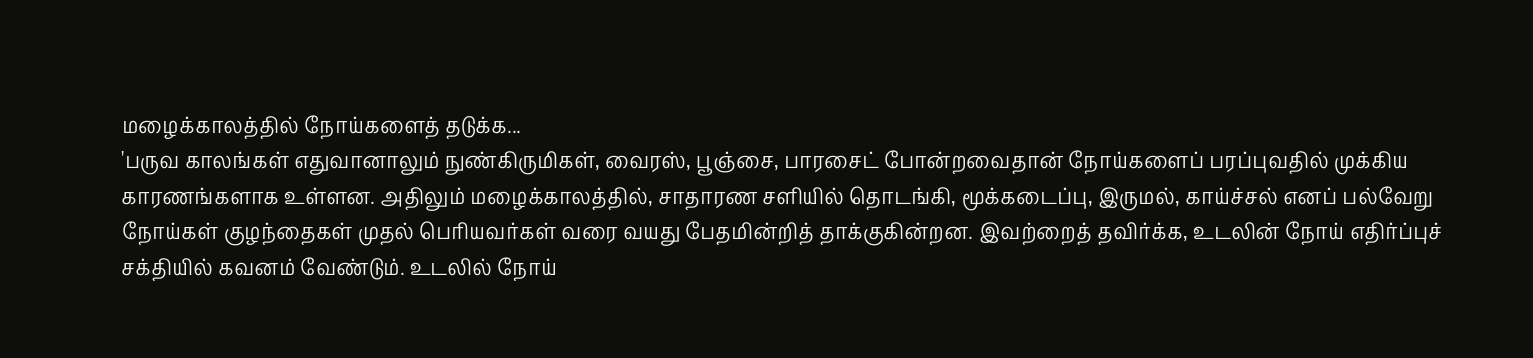மழைக்காலத்தில் நோய்களைத் தடுக்க...
'பருவ காலங்கள் எதுவானாலும் நுண்கிருமிகள், வைரஸ், பூஞ்சை, பாரசைட் போன்றவைதான் நோய்களைப் பரப்புவதில் முக்கிய காரணங்களாக உள்ளன. அதிலும் மழைக்காலத்தில், சாதாரண சளியில் தொடங்கி, மூக்கடைப்பு, இருமல், காய்ச்சல் எனப் பல்வேறு நோய்கள் குழந்தைகள் முதல் பெரியவர்கள் வரை வயது பேதமின்றித் தாக்குகின்றன. இவற்றைத் தவிர்க்க, உடலின் நோய் எதிர்ப்புச் சக்தியில் கவனம் வேண்டும். உடலில் நோய்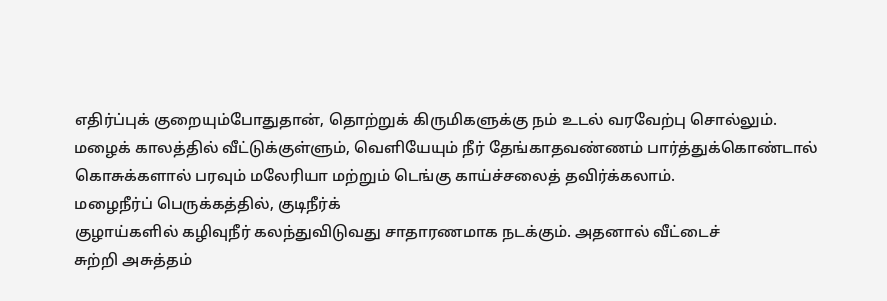எதிர்ப்புக் குறையும்போதுதான், தொற்றுக் கிருமிகளுக்கு நம் உடல் வரவேற்பு சொல்லும்.
மழைக் காலத்தில் வீட்டுக்குள்ளும், வெளியேயும் நீர் தேங்காதவண்ணம் பார்த்துக்கொண்டால் கொசுக்களால் பரவும் மலேரியா மற்றும் டெங்கு காய்ச்சலைத் தவிர்க்கலாம்.
மழைநீர்ப் பெருக்கத்தில், குடிநீர்க்
குழாய்களில் கழிவுநீர் கலந்துவிடுவது சாதாரணமாக நடக்கும். அதனால் வீட்டைச்
சுற்றி அசுத்தம்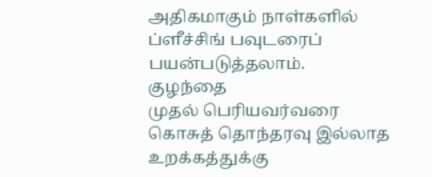அதிகமாகும் நாள்களில் ப்ளீச்சிங் பவுடரைப்
பயன்படுத்தலாம்.
குழந்தை
முதல் பெரியவர்வரை கொசுத் தொந்தரவு இல்லாத உறக்கத்துக்கு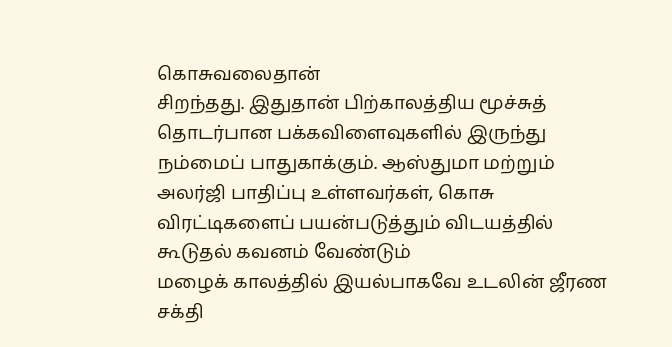கொசுவலைதான்
சிறந்தது. இதுதான் பிற்காலத்திய மூச்சுத் தொடர்பான பக்கவிளைவுகளில் இருந்து
நம்மைப் பாதுகாக்கும். ஆஸ்துமா மற்றும் அலர்ஜி பாதிப்பு உள்ளவர்கள், கொசு விரட்டிகளைப் பயன்படுத்தும் விடயத்தில் கூடுதல் கவனம் வேண்டும்
மழைக் காலத்தில் இயல்பாகவே உடலின் ஜீரண சக்தி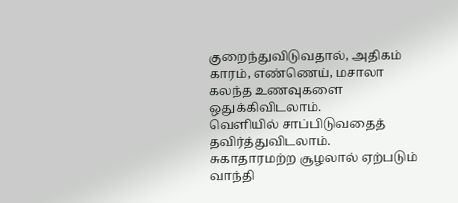குறைந்துவிடுவதால், அதிகம் காரம், எண்ணெய், மசாலா கலந்த உணவுகளை ஒதுக்கிவிடலாம்.
வெளியில் சாப்பிடுவதைத் தவிர்த்துவிடலாம். சுகாதாரமற்ற சூழலால் ஏற்படும் வாந்தி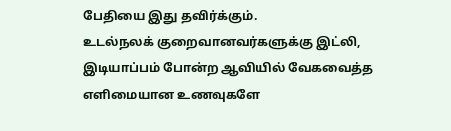பேதியை இது தவிர்க்கும்.
உடல்நலக் குறைவானவர்களுக்கு இட்லி, இடியாப்பம் போன்ற ஆவியில் வேகவைத்த எளிமையான உணவுகளே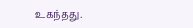உகந்தது.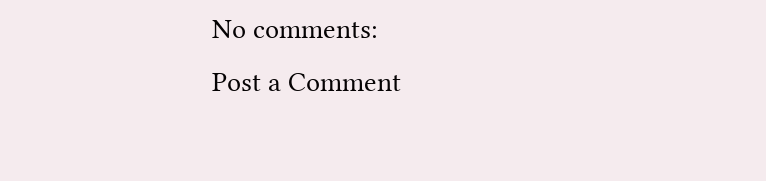No comments:
Post a Comment